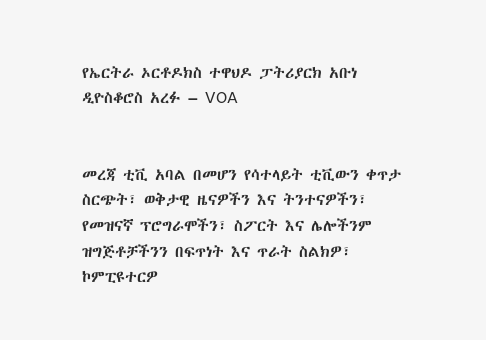የኤርትራ ኦርቶዶክስ ተዋህዶ ፓትሪያርክ አቡነ ዲዮስቆሮስ አረፉ – VOA


መረጃ ቲቪ አባል በመሆን የሳተላይት ቲቪውን ቀጥታ ስርጭት፣ ወቅታዊ ዜናዎችን እና ትንተናዎችን፣ የመዝናኛ ፕሮግራሞችን፣ ስፖርት እና ሌሎችንም ዝግጅቶቻችንን በፍጥነት እና ጥራት ስልክዎ፣ ኮምፒዩተርዎ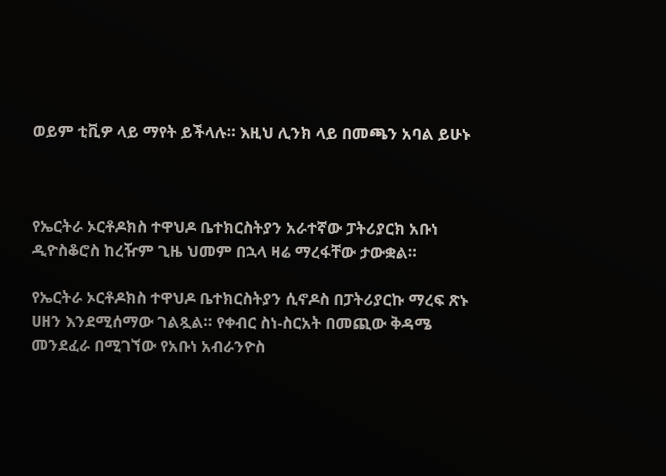ወይም ቲቪዎ ላይ ማየት ይችላሉ። እዚህ ሊንክ ላይ በመጫን አባል ይሁኑ



የኤርትራ ኦርቶዶክስ ተዋህዶ ቤተክርስትያን አራተኛው ፓትሪያርክ አቡነ ዲዮስቆሮስ ከረዥም ጊዜ ህመም በኋላ ዛሬ ማረፋቸው ታውቋል።

የኤርትራ ኦርቶዶክስ ተዋህዶ ቤተክርስትያን ሲኖዶስ በፓትሪያርኩ ማረፍ ጽኑ ሀዘን እንደሚሰማው ገልጿል። የቀብር ስነ-ስርአት በመጪው ቅዳሜ መንደፈራ በሚገኘው የአቡነ አብራንዮስ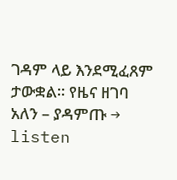ገዳም ላይ እንደሚፈጸም ታውቋል። የዜና ዘገባ አለን – ያዳምጡ → listen